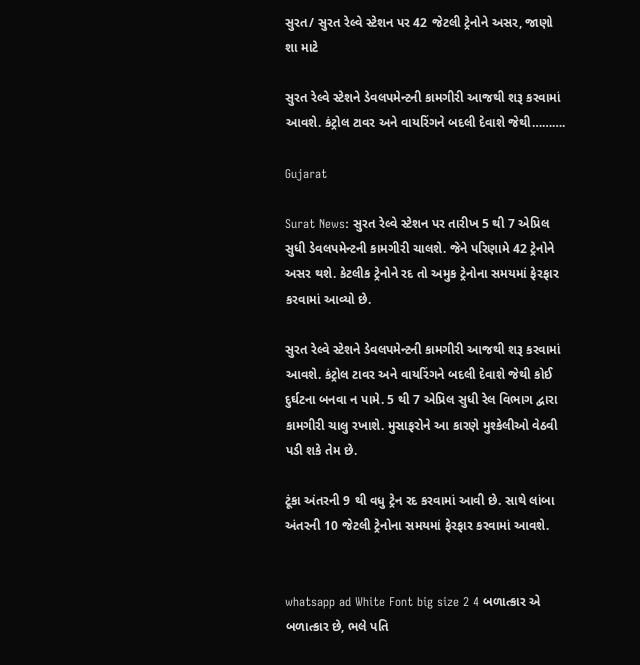સુરત/ સુરત રેલ્વે સ્ટેશન પર 42 જેટલી ટ્રેનોને અસર, જાણો શા માટે

સુરત રેલ્વે સ્ટેશને ડેવલપમેન્ટની કામગીરી આજથી શરૂ કરવામાં આવશે. કંટ્રોલ ટાવર અને વાયરિંગને બદલી દેવાશે જેથી……….

Gujarat

Surat News: સુરત રેલ્વે સ્ટેશન પર તારીખ 5 થી 7 એપ્રિલ સુધી ડેવલપમેન્ટની કામગીરી ચાલશે. જેને પરિણામે 42 ટ્રેનોને અસર થશે. કેટલીક ટ્રેનોને રદ તો અમુક ટ્રેનોના સમયમાં ફેરફાર કરવામાં આવ્યો છે.

સુરત રેલ્વે સ્ટેશને ડેવલપમેન્ટની કામગીરી આજથી શરૂ કરવામાં આવશે. કંટ્રોલ ટાવર અને વાયરિંગને બદલી દેવાશે જેથી કોઈ દુર્ઘટના બનવા ન પામે. 5 થી 7 એપ્રિલ સુધી રેલ વિભાગ દ્વારા કામગીરી ચાલુ રખાશે. મુસાફરોને આ કારણે મુશ્કેલીઓ વેઠવી પડી શકે તેમ છે.

ટૂંકા અંતરની 9 થી વધુ ટ્રેન રદ કરવામાં આવી છે. સાથે લાંબા અંતરની 10 જેટલી ટ્રેનોના સમયમાં ફેરફાર કરવામાં આવશે.


whatsapp ad White Font big size 2 4 બળાત્કાર એ બળાત્કાર છે, ભલે પતિ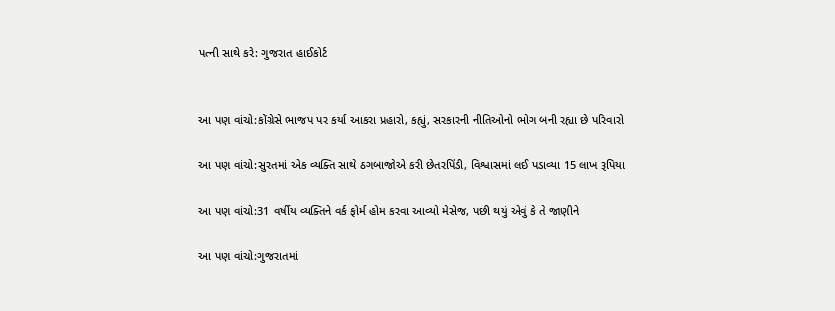પત્ની સાથે કરે: ગુજરાત હાઈકોર્ટ


આ પણ વાંચો:કોંગ્રેસે ભાજપ પર કર્યા આકરા પ્રહારો, કહ્યું, સરકારની નીતિઓનો ભોગ બની રહ્યા છે પરિવારો

આ પણ વાંચો:સુરતમાં એક વ્યક્તિ સાથે ઠગબાજોએ કરી છેતરપિંડી, વિશ્વાસમાં લઈ પડાવ્યા 15 લાખ રૂપિયા

આ પણ વાંચો:31 વર્ષીય વ્યક્તિને વર્ક ફોર્મ હોમ કરવા આવ્યો મેસેજ, પછી થયું એવું કે તે જાણીને

આ પણ વાંચો:ગુજરાતમાં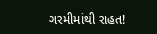ગરમીમાંથી રાહત!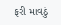ફરી માવઠું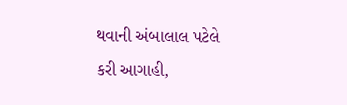થવાની અંબાલાલ પટેલે કરી આગાહી,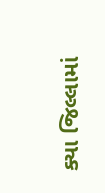ક્યા જિલ્લામાં